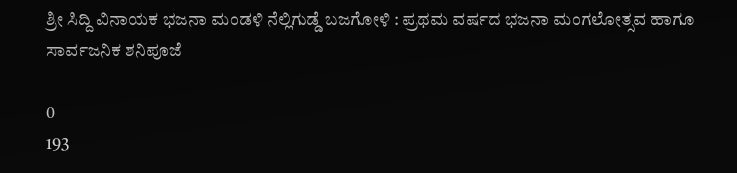ಶ್ರೀ ಸಿದ್ದಿ ವಿನಾಯಕ ಭಜನಾ ಮಂಡಳಿ ನೆಲ್ಲಿಗುಡ್ಡೆ ಬಜಗೋಳಿ : ಪ್ರಥಮ ವರ್ಷದ ಭಜನಾ ಮಂಗಲೋತ್ಸವ ಹಾಗೂ ಸಾರ್ವಜನಿಕ ಶನಿಪೂಜೆ

0
193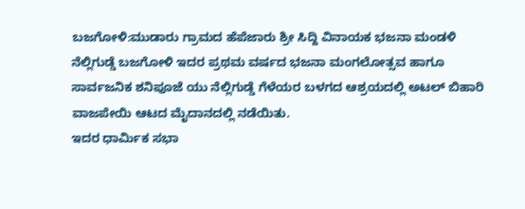ಬಜಗೋಳಿ:ಮುಡಾರು ಗ್ರಾಮದ ಹೆಪೆಜಾರು ಶ್ರೀ ಸಿದ್ದಿ ವಿನಾಯಕ ಭಜನಾ ಮಂಡಳಿ ನೆಲ್ಲಿಗುಡ್ಡೆ ಬಜಗೋಳಿ ಇದರ ಪ್ರಥಮ ವರ್ಷದ ಭಜನಾ ಮಂಗಲೋತ್ಸವ ಹಾಗೂ ಸಾರ್ವಜನಿಕ ಶನಿಪೂಜೆ ಯು ನೆಲ್ಲಿಗುಡ್ಡೆ ಗೆಳೆಯರ ಬಳಗದ ಆಶ್ರಯದಲ್ಲಿ ಅಟಲ್ ಬಿಹಾರಿ ವಾಜಪೇಯಿ ಆಟದ ಮೈದಾನದಲ್ಲಿ ನಡೆಯಿತು.
ಇದರ ಧಾರ್ಮಿಕ ಸಭಾ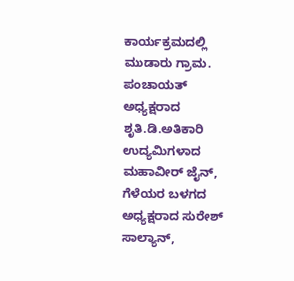ಕಾರ್ಯಕ್ರಮದಲ್ಲಿ ಮುಡಾರು ಗ್ರಾಮ. ಪಂಚಾಯತ್ ಅಧ್ಯಕ್ಷರಾದ ಶೃತಿ.ಡಿ.ಅತಿಕಾರಿ ಉದ್ಯಮಿಗಳಾದ ಮಹಾವೀರ್ ಜೈನ್, ಗೆಳೆಯರ ಬಳಗದ ಅಧ್ಯಕ್ಷರಾದ ಸುರೇಶ್ ಸಾಲ್ಯಾನ್,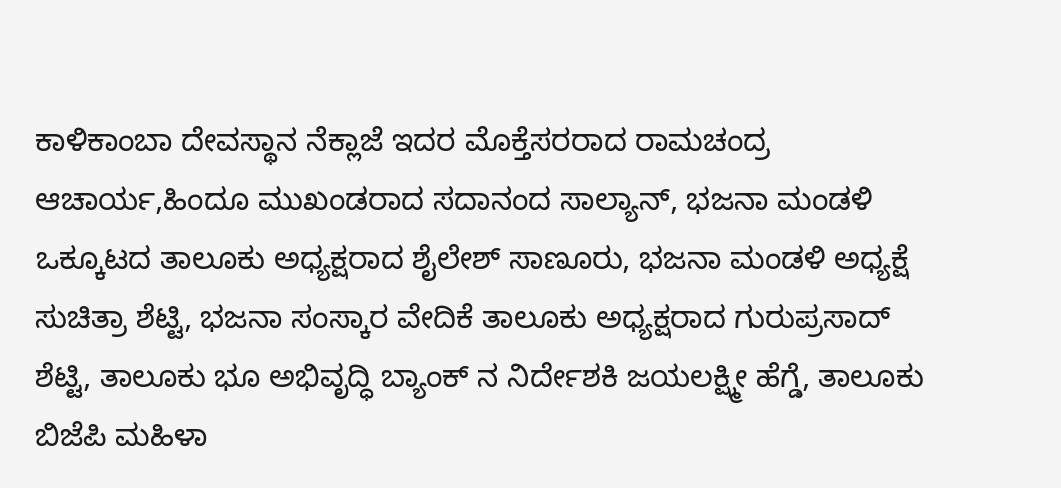ಕಾಳಿಕಾಂಬಾ ದೇವಸ್ಥಾನ ನೆಕ್ಲಾಜೆ ಇದರ ಮೊಕ್ತೆಸರರಾದ ರಾಮಚಂದ್ರ ಆಚಾರ್ಯ,ಹಿಂದೂ ಮುಖಂಡರಾದ ಸದಾನಂದ ಸಾಲ್ಯಾನ್, ಭಜನಾ ಮಂಡಳಿ ಒಕ್ಕೂಟದ ತಾಲೂಕು ಅಧ್ಯಕ್ಷರಾದ ಶೈಲೇಶ್ ಸಾಣೂರು, ಭಜನಾ ಮಂಡಳಿ ಅಧ್ಯಕ್ಷೆ ಸುಚಿತ್ರಾ ಶೆಟ್ಟಿ, ಭಜನಾ ಸಂಸ್ಕಾರ ವೇದಿಕೆ ತಾಲೂಕು ಅಧ್ಯಕ್ಷರಾದ ಗುರುಪ್ರಸಾದ್ ಶೆಟ್ಟಿ, ತಾಲೂಕು ಭೂ ಅಭಿವೃದ್ಧಿ ಬ್ಯಾಂಕ್ ನ ನಿರ್ದೇಶಕಿ ಜಯಲಕ್ಷ್ಮೀ ಹೆಗ್ಡೆ, ತಾಲೂಕು ಬಿಜೆಪಿ ಮಹಿಳಾ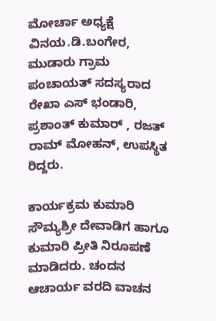ಮೋರ್ಚಾ ಅಧ್ಯಕ್ಷೆ ವಿನಯ.ಡಿ.ಬಂಗೇರ, ಮುಡಾರು ಗ್ರಾಮ ಪಂಚಾಯತ್ ಸದಸ್ಯರಾದ ರೇಖಾ ಎಸ್ ಭಂಡಾರಿ, ಪ್ರಶಾಂತ್ ಕುಮಾರ್ , ರಜತ್ ರಾಮ್ ಮೋಹನ್, ಉಪಸ್ಥಿತ ರಿದ್ದರು.

ಕಾರ್ಯಕ್ರಮ ಕುಮಾರಿ ಸೌಮ್ಯಶ್ರೀ ದೇವಾಡಿಗ ಹಾಗೂ ಕುಮಾರಿ ಪ್ರೀತಿ ನಿರೂಪಣೆ ಮಾಡಿದರು. ಚಂದನ ಆಚಾರ್ಯ ವರದಿ ವಾಚನ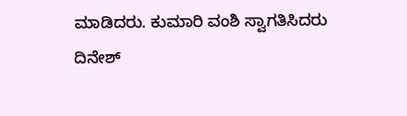ಮಾಡಿದರು. ಕುಮಾರಿ ವಂಶಿ ಸ್ವಾಗತಿಸಿದರು
ದಿನೇಶ್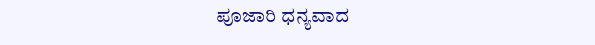ಪೂಜಾರಿ ಧನ್ಯವಾದ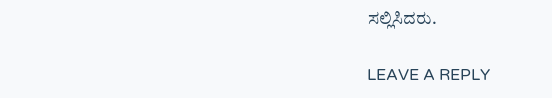ಸಲ್ಲಿಸಿದರು.

LEAVE A REPLY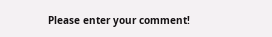Please enter your comment!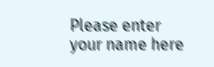Please enter your name here